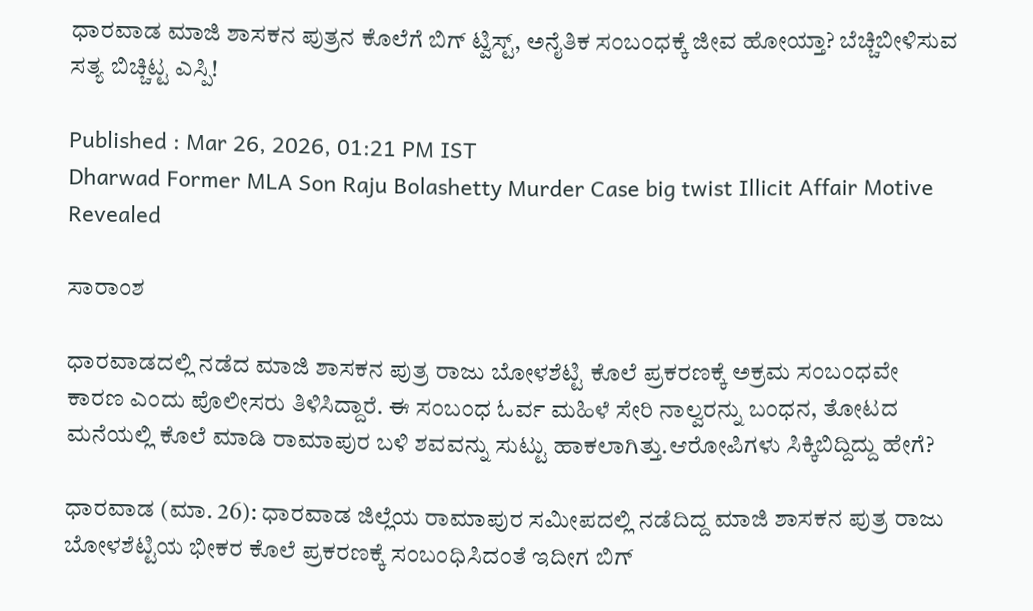ಧಾರವಾಡ ಮಾಜಿ ಶಾಸಕನ ಪುತ್ರನ ಕೊಲೆಗೆ ಬಿಗ್ ಟ್ವಿಸ್ಟ್, ಅನೈತಿಕ ಸಂಬಂಧಕ್ಕೆ ಜೀವ ಹೋಯ್ತಾ? ಬೆಚ್ಚಿಬೀಳಿಸುವ ಸತ್ಯ ಬಿಚ್ಚಿಟ್ಟ ಎಸ್ಪಿ!

Published : Mar 26, 2026, 01:21 PM IST
Dharwad Former MLA Son Raju Bolashetty Murder Case big twist Illicit Affair Motive Revealed

ಸಾರಾಂಶ

ಧಾರವಾಡದಲ್ಲಿ ನಡೆದ ಮಾಜಿ ಶಾಸಕನ ಪುತ್ರ ರಾಜು ಬೋಳಶೆಟ್ಟಿ ಕೊಲೆ ಪ್ರಕರಣಕ್ಕೆ ಅಕ್ರಮ ಸಂಬಂಧವೇ ಕಾರಣ ಎಂದು ಪೊಲೀಸರು ತಿಳಿಸಿದ್ದಾರೆ. ಈ ಸಂಬಂಧ ಓರ್ವ ಮಹಿಳೆ ಸೇರಿ ನಾಲ್ವರನ್ನು ಬಂಧನ, ತೋಟದ ಮನೆಯಲ್ಲಿ ಕೊಲೆ ಮಾಡಿ ರಾಮಾಪುರ ಬಳಿ ಶವವನ್ನು ಸುಟ್ಟು ಹಾಕಲಾಗಿತ್ತು.ಆರೋಪಿಗಳು ಸಿಕ್ಕಿಬಿದ್ದಿದ್ದು ಹೇಗೆ?

ಧಾರವಾಡ (ಮಾ. 26): ಧಾರವಾಡ ಜಿಲ್ಲೆಯ ರಾಮಾಪುರ ಸಮೀಪದಲ್ಲಿ ನಡೆದಿದ್ದ ಮಾಜಿ ಶಾಸಕನ ಪುತ್ರ ರಾಜು ಬೋಳಶೆಟ್ಟಿಯ ಭೀಕರ ಕೊಲೆ ಪ್ರಕರಣಕ್ಕೆ ಸಂಬಂಧಿಸಿದಂತೆ ಇದೀಗ ಬಿಗ್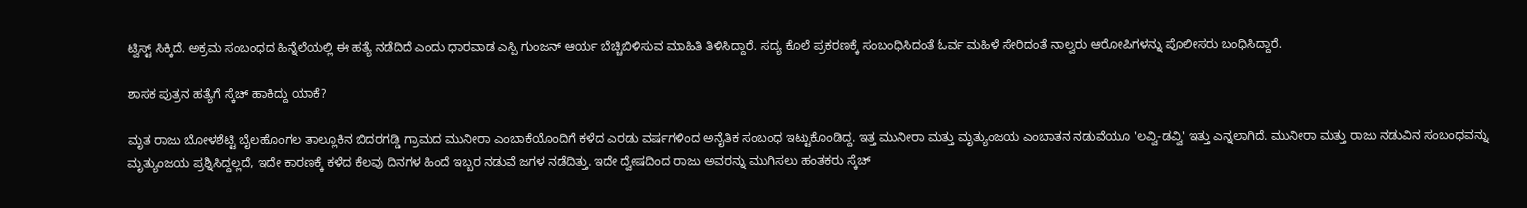ಟ್ವಿಸ್ಟ್ ಸಿಕ್ಕಿದೆ. ಅಕ್ರಮ ಸಂಬಂಧದ ಹಿನ್ನೆಲೆಯಲ್ಲಿ ಈ ಹತ್ಯೆ ನಡೆದಿದೆ ಎಂದು ಧಾರವಾಡ ಎಸ್ಪಿ ಗುಂಜನ್ ಆರ್ಯ ಬೆಚ್ಚಿಬಿಳಿಸುವ ಮಾಹಿತಿ ತಿಳಿಸಿದ್ದಾರೆ. ಸದ್ಯ ಕೊಲೆ ಪ್ರಕರಣಕ್ಕೆ ಸಂಬಂಧಿಸಿದಂತೆ ಓರ್ವ ಮಹಿಳೆ ಸೇರಿದಂತೆ ನಾಲ್ವರು ಆರೋಪಿಗಳನ್ನು ಪೊಲೀಸರು ಬಂಧಿಸಿದ್ದಾರೆ.

ಶಾಸಕ ಪುತ್ರನ ಹತ್ಯೆಗೆ ಸ್ಕೆಚ್ ಹಾಕಿದ್ದು ಯಾಕೆ?

ಮೃತ ರಾಜು ಬೋಳಶೆಟ್ಟಿ ಬೈಲಹೊಂಗಲ ತಾಲ್ಲೂಕಿನ ಬಿದರಗಡ್ಡಿ ಗ್ರಾಮದ ಮುನೀರಾ ಎಂಬಾಕೆಯೊಂದಿಗೆ ಕಳೆದ ಎರಡು ವರ್ಷಗಳಿಂದ ಅನೈತಿಕ ಸಂಬಂಧ ಇಟ್ಟುಕೊಂಡಿದ್ದ. ಇತ್ತ ಮುನೀರಾ ಮತ್ತು ಮೃತ್ಯುಂಜಯ ಎಂಬಾತನ ನಡುವೆಯೂ 'ಲವ್ವಿ-ಡವ್ವಿ' ಇತ್ತು ಎನ್ನಲಾಗಿದೆ. ಮುನೀರಾ ಮತ್ತು ರಾಜು ನಡುವಿನ ಸಂಬಂಧವನ್ನು ಮೃತ್ಯುಂಜಯ ಪ್ರಶ್ನಿಸಿದ್ದಲ್ಲದೆ, ಇದೇ ಕಾರಣಕ್ಕೆ ಕಳೆದ ಕೆಲವು ದಿನಗಳ ಹಿಂದೆ ಇಬ್ಬರ ನಡುವೆ ಜಗಳ ನಡೆದಿತ್ತು. ಇದೇ ದ್ವೇಷದಿಂದ ರಾಜು ಅವರನ್ನು ಮುಗಿಸಲು ಹಂತಕರು ಸ್ಕೆಚ್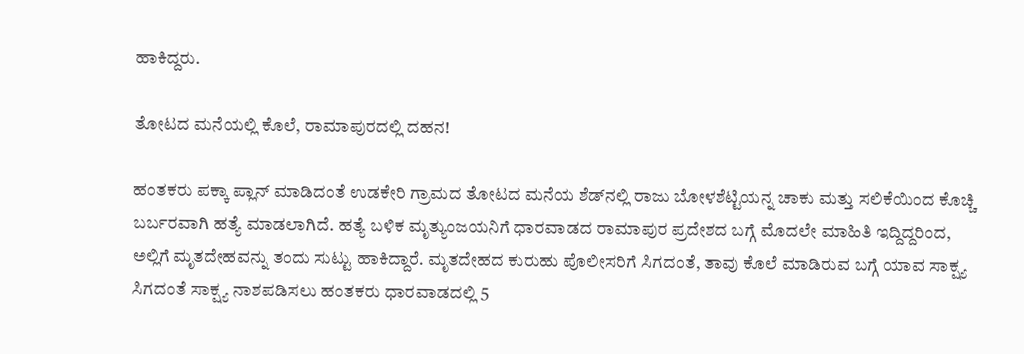ಹಾಕಿದ್ದರು.

ತೋಟದ ಮನೆಯಲ್ಲಿ ಕೊಲೆ, ರಾಮಾಪುರದಲ್ಲಿ ದಹನ!

ಹಂತಕರು ಪಕ್ಕಾ ಪ್ಲಾನ್ ಮಾಡಿದಂತೆ ಉಡಕೇರಿ ಗ್ರಾಮದ ತೋಟದ ಮನೆಯ ಶೆಡ್‌ನಲ್ಲಿ ರಾಜು ಬೋಳಶೆಟ್ಟಿಯನ್ನ ಚಾಕು ಮತ್ತು ಸಲಿಕೆಯಿಂದ ಕೊಚ್ಚಿ ಬರ್ಬರವಾಗಿ ಹತ್ಯೆ ಮಾಡಲಾಗಿದೆ. ಹತ್ಯೆ ಬಳಿಕ ಮೃತ್ಯುಂಜಯನಿಗೆ ಧಾರವಾಡದ ರಾಮಾಪುರ ಪ್ರದೇಶದ ಬಗ್ಗೆ ಮೊದಲೇ ಮಾಹಿತಿ ಇದ್ದಿದ್ದರಿಂದ, ಅಲ್ಲಿಗೆ ಮೃತದೇಹವನ್ನು ತಂದು ಸುಟ್ಟು ಹಾಕಿದ್ದಾರೆ. ಮೃತದೇಹದ ಕುರುಹು ಪೊಲೀಸರಿಗೆ ಸಿಗದಂತೆ, ತಾವು ಕೊಲೆ ಮಾಡಿರುವ ಬಗ್ಗೆ ಯಾವ ಸಾಕ್ಷ್ಯ ಸಿಗದಂತೆ ಸಾಕ್ಷ್ಯ ನಾಶಪಡಿಸಲು ಹಂತಕರು ಧಾರವಾಡದಲ್ಲಿ 5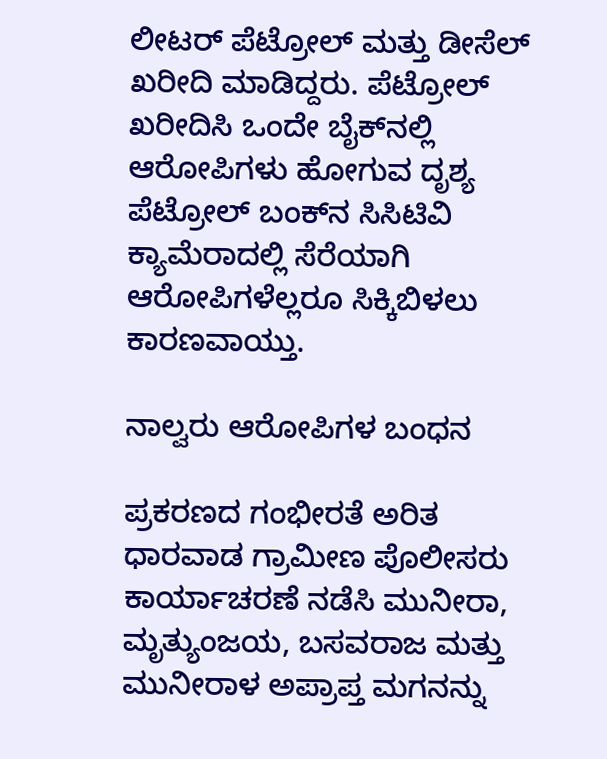ಲೀಟರ್ ಪೆಟ್ರೋಲ್ ಮತ್ತು ಡೀಸೆಲ್ ಖರೀದಿ ಮಾಡಿದ್ದರು. ಪೆಟ್ರೋಲ್ ಖರೀದಿಸಿ ಒಂದೇ ಬೈಕ್‌ನಲ್ಲಿ ಆರೋಪಿಗಳು ಹೋಗುವ ದೃಶ್ಯ ಪೆಟ್ರೋಲ್ ಬಂಕ್‌ನ ಸಿಸಿಟಿವಿ ಕ್ಯಾಮೆರಾದಲ್ಲಿ ಸೆರೆಯಾಗಿ ಆರೋಪಿಗಳೆಲ್ಲರೂ ಸಿಕ್ಕಿಬಿಳಲು ಕಾರಣವಾಯ್ತು.

ನಾಲ್ವರು ಆರೋಪಿಗಳ ಬಂಧನ

ಪ್ರಕರಣದ ಗಂಭೀರತೆ ಅರಿತ ಧಾರವಾಡ ಗ್ರಾಮೀಣ ಪೊಲೀಸರು ಕಾರ್ಯಾಚರಣೆ ನಡೆಸಿ ಮುನೀರಾ, ಮೃತ್ಯುಂಜಯ, ಬಸವರಾಜ ಮತ್ತು ಮುನೀರಾಳ ಅಪ್ರಾಪ್ತ ಮಗನನ್ನು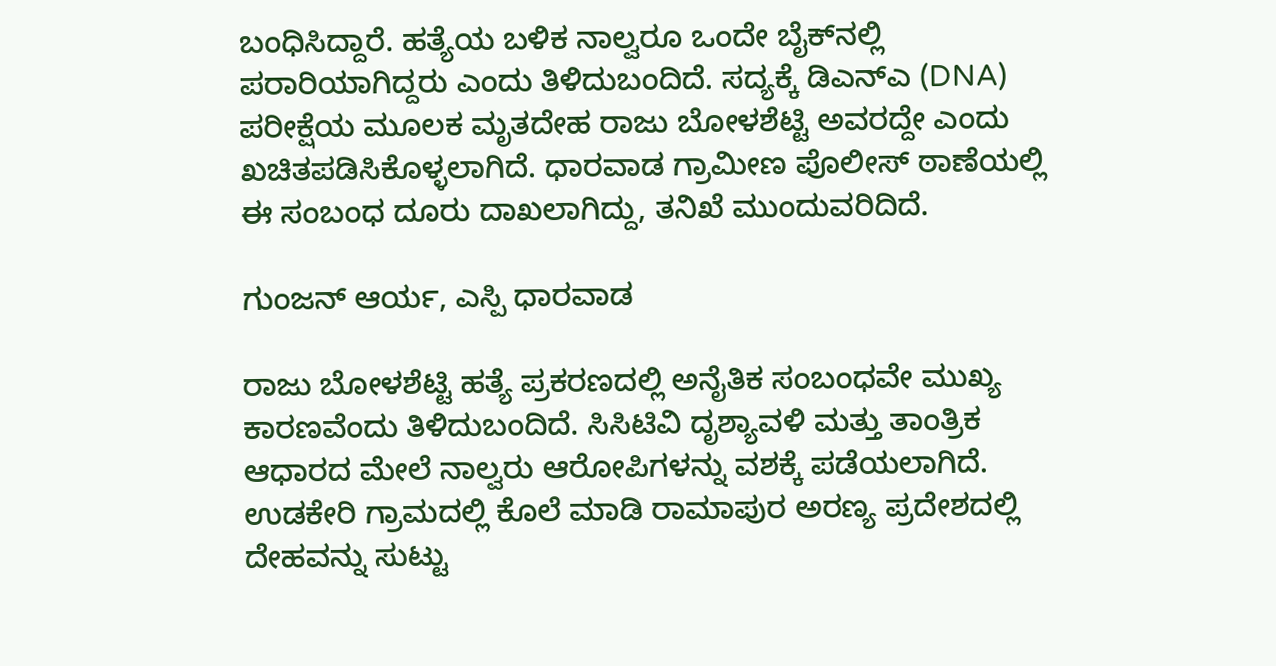ಬಂಧಿಸಿದ್ದಾರೆ. ಹತ್ಯೆಯ ಬಳಿಕ ನಾಲ್ವರೂ ಒಂದೇ ಬೈಕ್‌ನಲ್ಲಿ ಪರಾರಿಯಾಗಿದ್ದರು ಎಂದು ತಿಳಿದುಬಂದಿದೆ. ಸದ್ಯಕ್ಕೆ ಡಿಎನ್‌ಎ (DNA) ಪರೀಕ್ಷೆಯ ಮೂಲಕ ಮೃತದೇಹ ರಾಜು ಬೋಳಶೆಟ್ಟಿ ಅವರದ್ದೇ ಎಂದು ಖಚಿತಪಡಿಸಿಕೊಳ್ಳಲಾಗಿದೆ. ಧಾರವಾಡ ಗ್ರಾಮೀಣ ಪೊಲೀಸ್ ಠಾಣೆಯಲ್ಲಿ ಈ ಸಂಬಂಧ ದೂರು ದಾಖಲಾಗಿದ್ದು, ತನಿಖೆ ಮುಂದುವರಿದಿದೆ.

ಗುಂಜನ್ ಆರ್ಯ, ಎಸ್ಪಿ ಧಾರವಾಡ

ರಾಜು ಬೋಳಶೆಟ್ಟಿ ಹತ್ಯೆ ಪ್ರಕರಣದಲ್ಲಿ ಅನೈತಿಕ ಸಂಬಂಧವೇ ಮುಖ್ಯ ಕಾರಣವೆಂದು ತಿಳಿದುಬಂದಿದೆ. ಸಿಸಿಟಿವಿ ದೃಶ್ಯಾವಳಿ ಮತ್ತು ತಾಂತ್ರಿಕ ಆಧಾರದ ಮೇಲೆ ನಾಲ್ವರು ಆರೋಪಿಗಳನ್ನು ವಶಕ್ಕೆ ಪಡೆಯಲಾಗಿದೆ. ಉಡಕೇರಿ ಗ್ರಾಮದಲ್ಲಿ ಕೊಲೆ ಮಾಡಿ ರಾಮಾಪುರ ಅರಣ್ಯ ಪ್ರದೇಶದಲ್ಲಿ ದೇಹವನ್ನು ಸುಟ್ಟು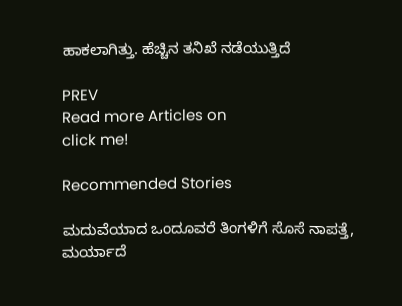ಹಾಕಲಾಗಿತ್ತು. ಹೆಚ್ಚಿನ ತನಿಖೆ ನಡೆಯುತ್ತಿದೆ

PREV
Read more Articles on
click me!

Recommended Stories

ಮದುವೆಯಾದ ಒಂದೂವರೆ ತಿಂಗಳಿಗೆ ಸೊಸೆ ನಾಪತ್ತೆ, ಮರ್ಯಾದೆ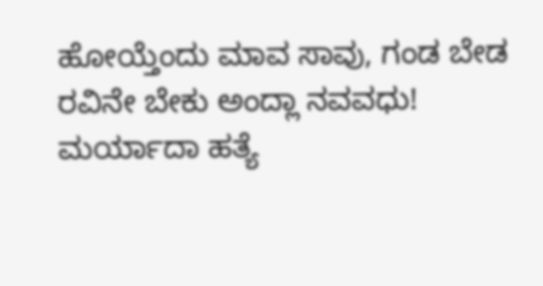ಹೋಯ್ತೆಂದು ಮಾವ ಸಾವು, ಗಂಡ ಬೇಡ ರವಿನೇ ಬೇಕು ಅಂದ್ಲಾ ನವವಧು!
ಮರ್ಯಾದಾ ಹತ್ಯೆ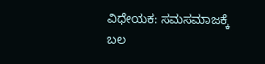ವಿಧೇಯಕ: ಸಮಸಮಾಜಕ್ಕೆ ಬಲ